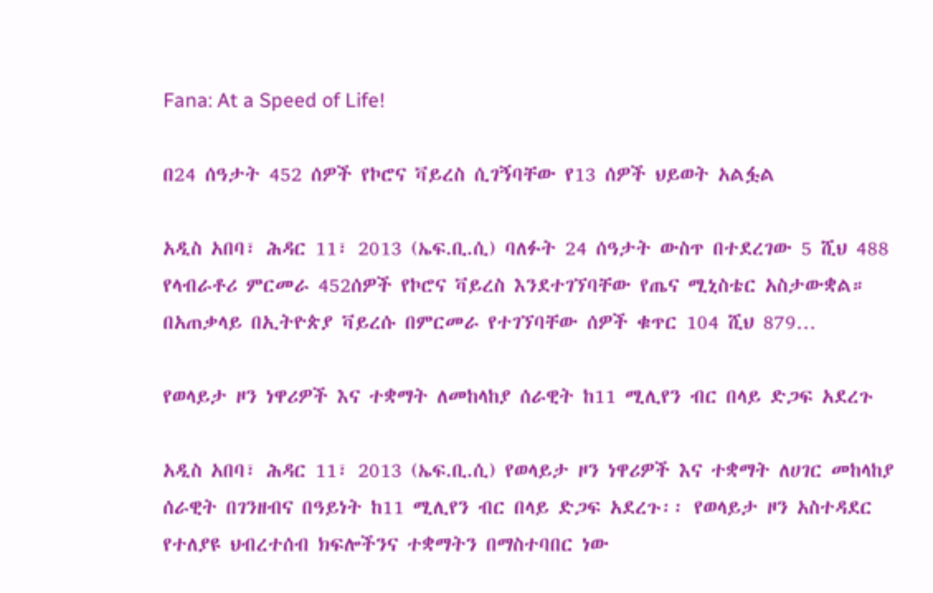Fana: At a Speed of Life!

በ24 ሰዓታት 452 ሰዎች የኮሮና ቫይረስ ሲገኝባቸው የ13 ሰዎች ህይወት አልፏል

አዲስ አበባ፣ ሕዳር 11፣ 2013 (ኤፍ.ቢ.ሲ) ባለፉት 24 ሰዓታት ውስጥ በተደረገው 5 ሺህ 488 የላብራቶሪ ምርመራ 452ሰዎች የኮሮና ቫይረስ እንደተገኘባቸው የጤና ሚኒስቴር አስታውቋል። በአጠቃላይ በኢትዮጵያ ቫይረሱ በምርመራ የተገኘባቸው ሰዎች ቁጥር 104 ሺህ 879…

የወላይታ ዞን ነዋሪዎች እና ተቋማት ለመከላከያ ሰራዊት ከ11 ሚሊየን ብር በላይ ድጋፍ አደረጉ

አዲስ አበባ፣ ሕዳር 11፣ 2013 (ኤፍ.ቢ.ሲ) የወላይታ ዞን ነዋሪዎች እና ተቋማት ለሀገር መከላከያ ሰራዊት በገንዘብና በዓይነት ከ11 ሚሊየን ብር በላይ ድጋፍ አደረጉ፡፡ የወላይታ ዞን አስተዳደር የተለያዩ ህብረተሰብ ክፍሎችንና ተቋማትን በማስተባበር ነው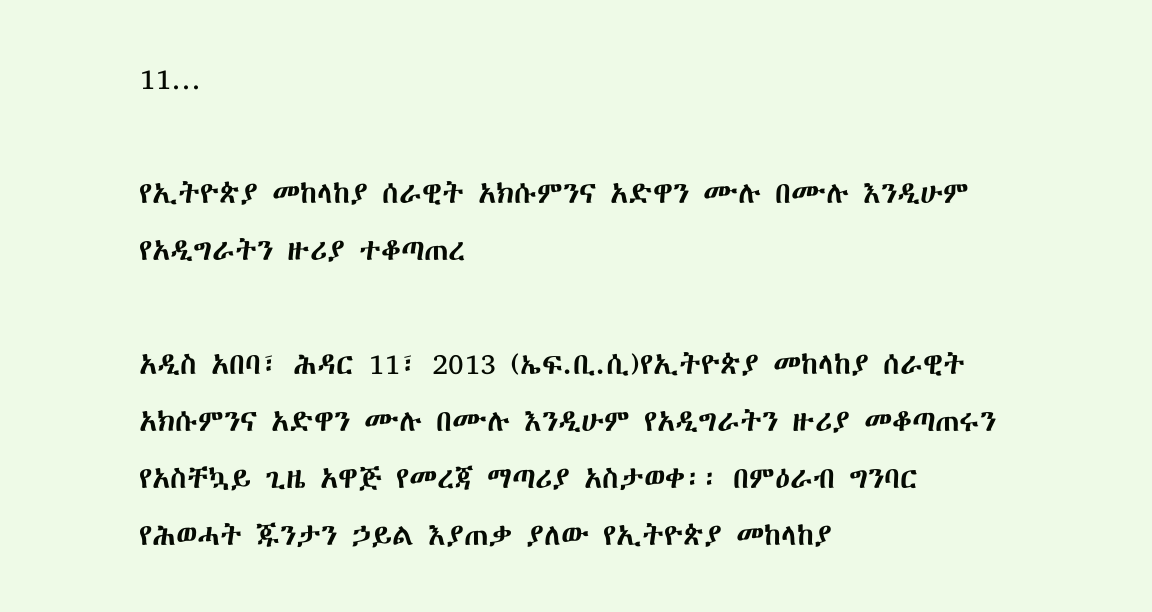11…

የኢትዮጵያ መከላከያ ሰራዊት አክሱምንና አድዋን ሙሉ በሙሉ እንዲሁም የአዲግራትን ዙሪያ ተቆጣጠረ

አዲስ አበባ፣ ሕዳር 11፣ 2013 (ኤፍ.ቢ.ሲ)የኢትዮጵያ መከላከያ ሰራዊት አክሱምንና አድዋን ሙሉ በሙሉ እንዲሁም የአዲግራትን ዙሪያ መቆጣጠሩን የአስቸኳይ ጊዜ አዋጅ የመረጃ ማጣሪያ አስታወቀ፡፡ በምዕራብ ግንባር የሕወሓት ጁንታን ኃይል እያጠቃ ያለው የኢትዮጵያ መከላከያ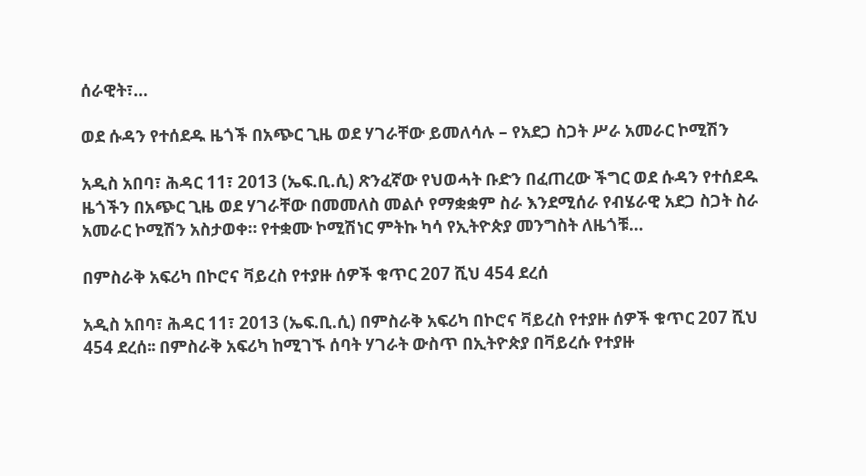ሰራዊት፣…

ወደ ሱዳን የተሰደዱ ዜጎች በአጭር ጊዜ ወደ ሃገራቸው ይመለሳሉ – የአደጋ ስጋት ሥራ አመራር ኮሚሽን

አዲስ አበባ፣ ሕዳር 11፣ 2013 (ኤፍ.ቢ.ሲ) ጽንፈኛው የህወሓት ቡድን በፈጠረው ችግር ወደ ሱዳን የተሰደዱ ዜጎችን በአጭር ጊዜ ወደ ሃገራቸው በመመለስ መልሶ የማቋቋም ስራ እንደሚሰራ የብሄራዊ አደጋ ስጋት ስራ አመራር ኮሚሽን አስታወቀ። የተቋሙ ኮሚሽነር ምትኩ ካሳ የኢትዮጵያ መንግስት ለዜጎቹ…

በምስራቅ አፍሪካ በኮሮና ቫይረስ የተያዙ ሰዎች ቁጥር 207 ሺህ 454 ደረሰ

አዲስ አበባ፣ ሕዳር 11፣ 2013 (ኤፍ.ቢ.ሲ) በምስራቅ አፍሪካ በኮሮና ቫይረስ የተያዙ ሰዎች ቁጥር 207 ሺህ 454 ደረሰ፡፡ በምስራቅ አፍሪካ ከሚገኙ ሰባት ሃገራት ውስጥ በኢትዮጵያ በቫይረሱ የተያዙ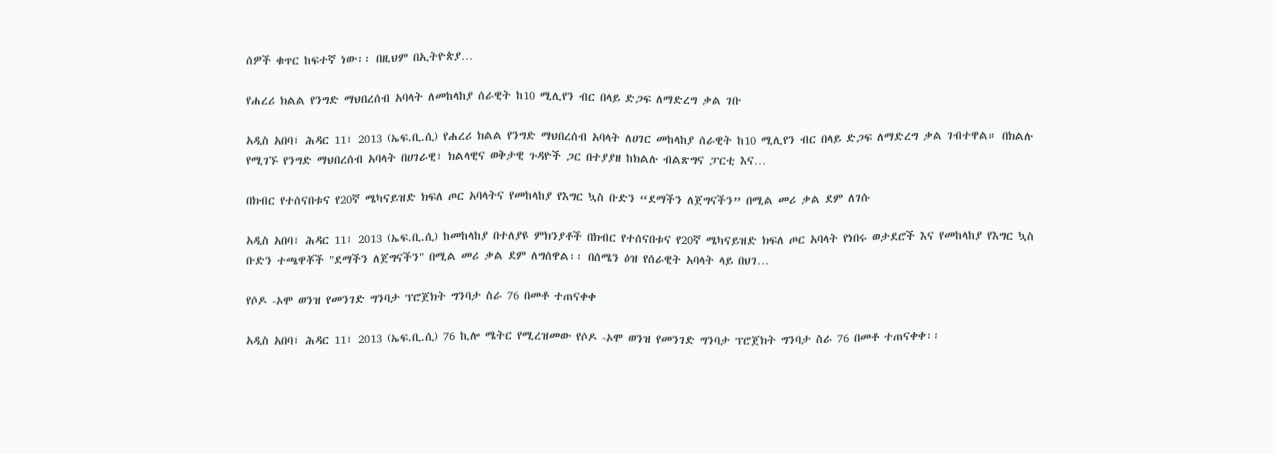ሰዎች ቁጥር ከፍተኛ ነው፡፡ በዚህም በኢትዮጵያ…

የሐረሪ ክልል የንግድ ማህበረሰብ አባላት ለመከላከያ ሰራዊት ከ10 ሚሊየን ብር በላይ ድጋፍ ለማድረግ ቃል ገቡ

አዲስ አበባ፣ ሕዳር 11፣ 2013 (ኤፍ.ቢ.ሲ) የሐረሪ ክልል የንግድ ማህበረሰብ አባላት ለሀገር መከላከያ ሰራዊት ከ10 ሚሊየን ብር በላይ ድጋፍ ለማድረግ ቃል ገብተዋል። በክልሉ የሚገኙ የንግድ ማህበረሰብ አባላት በሀገራዊ፣ ክልላዊና ወቅታዊ ጉዳዮች ጋር በተያያዘ ከክልሉ ብልጽግና ፓርቲ እና…

በክብር የተሰናበቱና የ20ኛ ሜካናይዝድ ክፍለ ጦር አባላትና የመከላከያ የእግር ኳስ ቡድን “ደማችን ለጀግናችን” በሚል መሪ ቃል ደም ለገሱ

አዲስ አበባ፣ ሕዳር 11፣ 2013 (ኤፍ.ቢ.ሲ) ከመከላከያ በተለያዩ ምክንያቶች በክብር የተሰናበቱና የ20ኛ ሜካናይዝድ ክፍለ ጦር አባላት የነበሩ ወታደሮች እና የመከላከያ የእግር ኳስ ቡድን ተጫዋቾች "ደማችን ለጀግናችን" በሚል መሪ ቃል ደም ለግሰዋል፡፡ በሰሜን ዕዝ የሰራዊት አባላት ላይ በህገ…

የሶዶ -ኦሞ ወንዝ የመንገድ ግንባታ ፕሮጀክት ግንባታ ስራ 76 በመቶ ተጠናቀቀ

አዲስ አበባ፣ ሕዳር 11፣ 2013 (ኤፍ.ቢ.ሲ) 76 ኪሎ ሜትር የሚረዝመው የሶዶ -ኦሞ ወንዝ የመንገድ ግንባታ ፕሮጀክት ግንባታ ስራ 76 በመቶ ተጠናቀቀ፡፡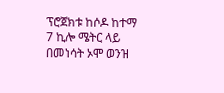ፕሮጀክቱ ከሶዶ ከተማ 7 ኪሎ ሜትር ላይ በመነሳት ኦሞ ወንዝ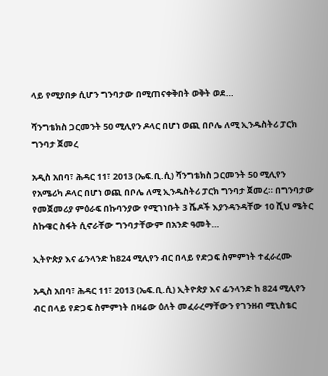ላይ የሚያበቃ ሲሆን ግንባታው በሚጠናቀቅበት ወቅት ወደ…

ሻንግቴክስ ጋርመንት 50 ሚሊየን ዶላር በሆነ ወጪ በቦሌ ለሚ ኢንዱስትሪ ፓርክ ግንባታ ጀመረ

አዲስ አበባ፣ ሕዳር 11፣ 2013 (ኤፍ.ቢ.ሲ) ሻንግቴክስ ጋርመንት 50 ሚሊየን የአሜሪካ ዶላር በሆነ ወጪ በቦሌ ለሚ ኢንዱስትሪ ፓርክ ግንባታ ጀመረ። በግንባታው የመጀመሪያ ምዕራፍ በኩባንያው የሚገነቡት 3 ሼዶች እያንዳንዳቸው 10 ሺህ ሜትር ስኩዌር ስፋት ሲኖራቸው ግንባታቸውም በአንድ ዓመት…

ኢትዮጵያ እና ፊንላንድ ከ824 ሚሊየን ብር በላይ የድጋፍ ስምምነት ተፈራረሙ

አዲስ አበባ፣ ሕዳር 11፣ 2013 (ኤፍ.ቢ.ሲ) ኢትዮጵያ እና ፊንላንድ ከ 824 ሚሊየን ብር በላይ የድጋፍ ስምምነት በዛሬው ዕለት መፈራረማቸውን የገንዘብ ሚኒስቴር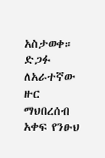አስታወቀ። ድጋፉ ለአራተኛው ዙር ማህበረሰብ አቀፍ የንፁህ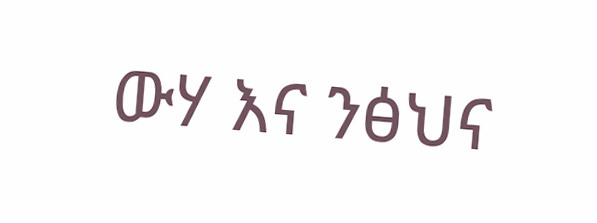ውሃ እና ንፅህና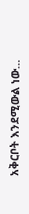አቅርቦት እንደሚውል ነው…